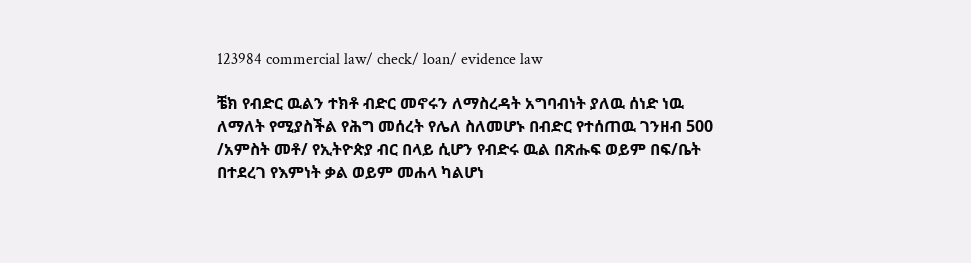123984 commercial law/ check/ loan/ evidence law

ቼክ የብድር ዉልን ተክቶ ብድር መኖሩን ለማስረዳት አግባብነት ያለዉ ሰነድ ነዉ ለማለት የሚያስችል የሕግ መሰረት የሌለ ስለመሆኑ በብድር የተሰጠዉ ገንዘብ 500 /አምስት መቶ/ የኢትዮጵያ ብር በላይ ሲሆን የብድሩ ዉል በጽሑፍ ወይም በፍ/ቤት በተደረገ የእምነት ቃል ወይም መሐላ ካልሆነ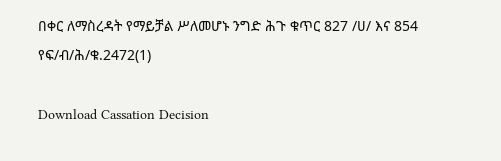በቀር ለማስረዳት የማይቻል ሥለመሆኑ ንግድ ሕጉ ቁጥር 827 /ሀ/ እና 854 የፍ/ብ/ሕ/ቁ.2472(1)

Download Cassation Decision